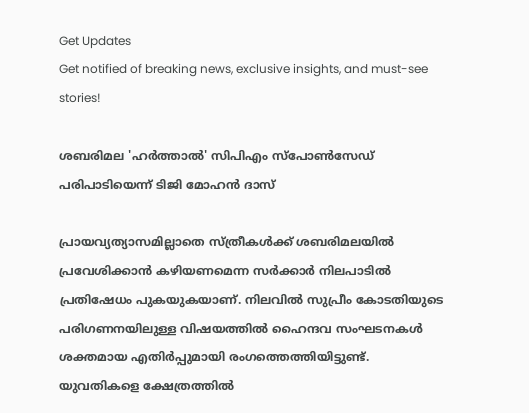Get Updates
Get notified of breaking news, exclusive insights, and must-see stories!

ശബരിമല 'ഹര്‍ത്താല്‍' സിപിഎം സ്പോണ്‍സേഡ് പരിപാടിയെന്ന് ടിജി മോഹന്‍ ദാസ്

പ്രായവ്യത്യാസമില്ലാതെ സ്ത്രീകള്‍ക്ക് ശബരിമലയില്‍ പ്രവേശിക്കാന്‍ കഴിയണമെന്ന സര്‍ക്കാര്‍ നിലപാടില്‍ പ്രതിഷേധം പുകയുകയാണ്. നിലവില്‍ സുപ്രീം കോടതിയുടെ പരിഗണനയിലുള്ള വിഷയത്തില്‍ ഹൈന്ദവ സംഘടനകള്‍ ശക്തമായ എതിര്‍പ്പുമായി രംഗത്തെത്തിയിട്ടുണ്ട്. യുവതികളെ ക്ഷേത്രത്തില്‍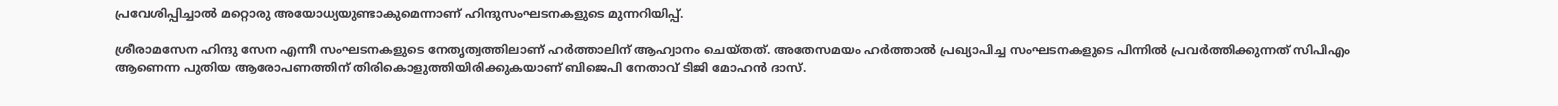പ്രവേശിപ്പിച്ചാല്‍ മറ്റൊരു അയോധ്യയുണ്ടാകുമെന്നാണ് ഹിന്ദുസംഘടനകളുടെ മുന്നറിയിപ്പ്.

ശ്രീരാമസേന ഹിന്ദു സേന എന്നീ സംഘടനകളുടെ നേതൃത്വത്തിലാണ് ഹര്‍ത്താലിന് ആഹ്വാനം ചെയ്തത്. അതേസമയം ഹര്‍ത്താല്‍ പ്രഖ്യാപിച്ച സംഘടനകളുടെ പിന്നില്‍ പ്രവര്‍ത്തിക്കുന്നത് സിപിഎം ആണെന്ന പുതിയ ആരോപണത്തിന് തിരികൊളുത്തിയിരിക്കുകയാണ് ബിജെപി നേതാവ് ടിജി മോഹന്‍ ദാസ്.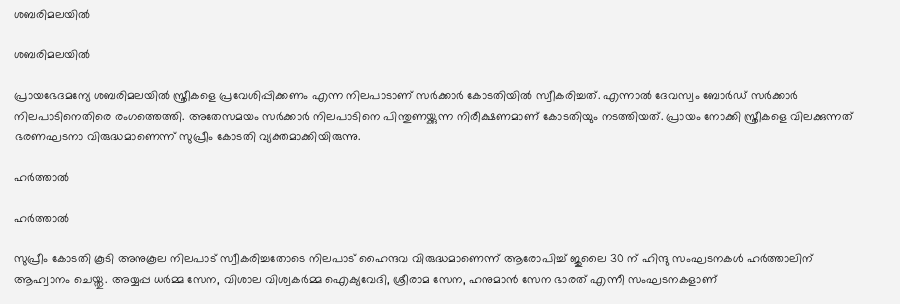ശബരിമലയില്‍

ശബരിമലയില്‍

പ്രായഭേദമന്യേ ശബരിമലയില്‍ സ്ത്രീകളെ പ്രവേശിപ്പിക്കണം എന്ന നിലപാടാണ് സര്‍ക്കാര്‍ കോടതിയില്‍ സ്വീകരിച്ചത്. എന്നാല്‍ ദേവസ്വം ബോര്‍ഡ് സര്‍ക്കാര്‍ നിലപാടിനെതിരെ രംഗത്തെത്തി. അതേസമയം സര്‍ക്കാര്‍ നിലപാടിനെ പിന്തുണയ്ക്കുന്ന നിരീക്ഷണമാണ് കോടതിയും നടത്തിയത്. പ്രായം നോക്കി സ്ത്രീകളെ വിലക്കുന്നത് ഭരണഘടനാ വിരുദ്ധമാണെന്ന് സുപ്രീം കോടതി വ്യക്തമാക്കിയിരുന്നു.

ഹര്‍ത്താല്‍

ഹര്‍ത്താല്‍

സുപ്രീം കോടതി കൂടി അനുകൂല നിലപാട് സ്വീകരിച്ചതോടെ നിലപാട് ഹൈന്ദവ വിരുദ്ധമാണെന്ന് ആരോപിച്ച് ജുലൈ 30 ന് ഹിന്ദു സംഘടനകള്‍ ഹര്‍ത്താലിന് ആഹ്വാനം ചെയ്തു. അയ്യപ്പ ധര്‍മ്മ സേന, വിശാല വിശ്വകര്‍മ്മ ഐക്യവേദി, ശ്രീരാമ സേന, ഹനുമാന്‍ സേന ഭാരത് എന്നീ സംഘടനകളാണ്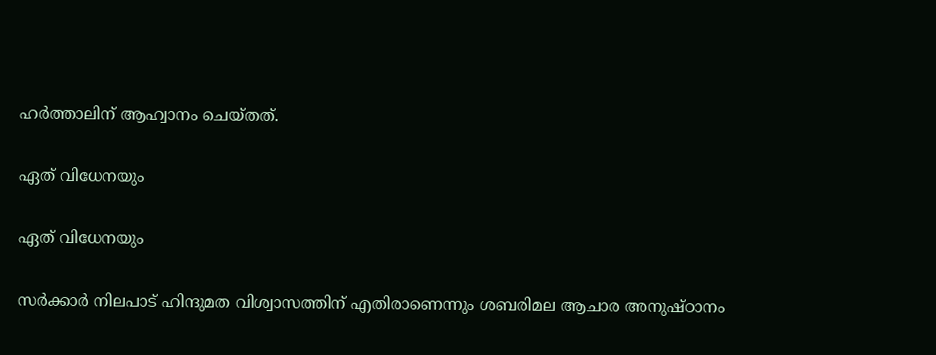ഹര്‍ത്താലിന് ആഹ്വാനം ചെയ്തത്.

ഏത് വിധേനയും

ഏത് വിധേനയും

സര്‍ക്കാര്‍ നിലപാട് ഹിന്ദുമത വിശ്വാസത്തിന് എതിരാണെന്നും ശബരിമല ആചാര അനുഷ്ഠാനം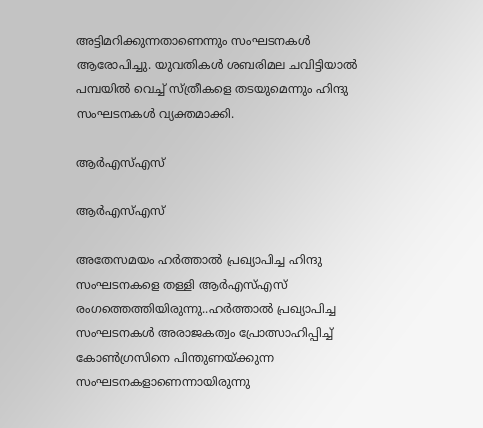അട്ടിമറിക്കുന്നതാണെന്നും സംഘടനകള്‍ ആരോപിച്ചു. യുവതികള്‍ ശബരിമല ചവിട്ടിയാല്‍ പമ്പയില്‍ വെച്ച് സ്ത്രീകളെ തടയുമെന്നും ഹിന്ദു സംഘടനകള്‍ വ്യക്തമാക്കി.

ആര്‍എസ്എസ്

ആര്‍എസ്എസ്

അതേസമയം ഹര്‍ത്താല്‍ പ്രഖ്യാപിച്ച ഹിന്ദു സംഘടനകളെ തള്ളി ആര്‍എസ്എസ് രംഗത്തെത്തിയിരുന്നു..ഹര്‍ത്താല്‍ പ്രഖ്യാപിച്ച സംഘടനകള്‍ അരാജകത്വം പ്രോത്സാഹിപ്പിച്ച് കോണ്‍ഗ്രസിനെ പിന്തുണയ്ക്കുന്ന സംഘടനകളാണെന്നായിരുന്നു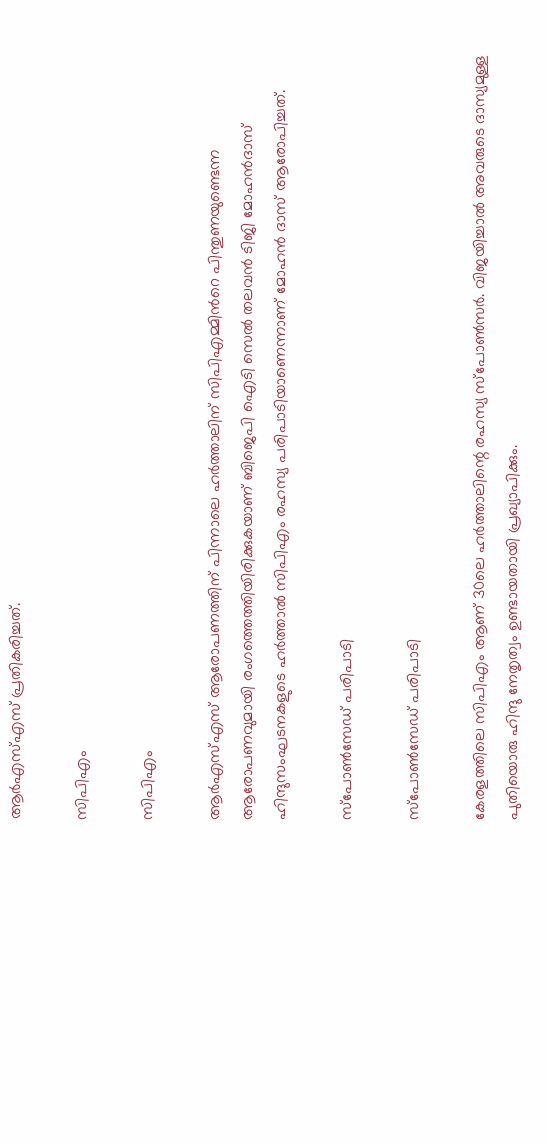ആര്‍എസ്എസ് പ്രതികരിച്ചത്.

സിപിഎം

സിപിഎം

ആര്‍എസ്എസ് ആരോപണത്തിന് പിന്നാലെ ഹര്‍ത്താലിന് സിപിഎമ്മിന്‍റെ പിന്തുണയുണ്ടെന്ന ആരോപണവുമായി രംഗത്തെത്തിയിരിക്കുകയാണ് ബിജെപി ഐടി സെല്‍ തലവന്‍ ടിജി മോഹന്‍ദാസ്
ഹിന്ദുസംഘടനകളുടെ ഹര്‍ത്താല്‍ സിപിഎം രഹസ്യ പരിപാടിയാണെന്നാണ് മോഹന്‍ ദാസ് ആരോപിച്ചത്.

സ്പോണ്‍സേഡ് പരിപാടി

സ്പോണ്‍സേഡ് പരിപാടി

കേരളത്തിലെ സിപിഎം ആണ് 30ലെ ഹർത്താലിന്റെ രഹസ്യ സ്പോൺസർ. വിജയിച്ചാൽ അവരുടെ ദാസ്യമുള്ള പുതിയൊരു ഹിന്ദു നേതൃത്വം ഉണ്ടായതായി പ്രഖ്യാപിക്കും.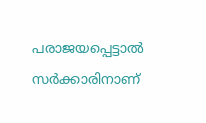പരാജയപ്പെട്ടാൽ സർക്കാരിനാണ്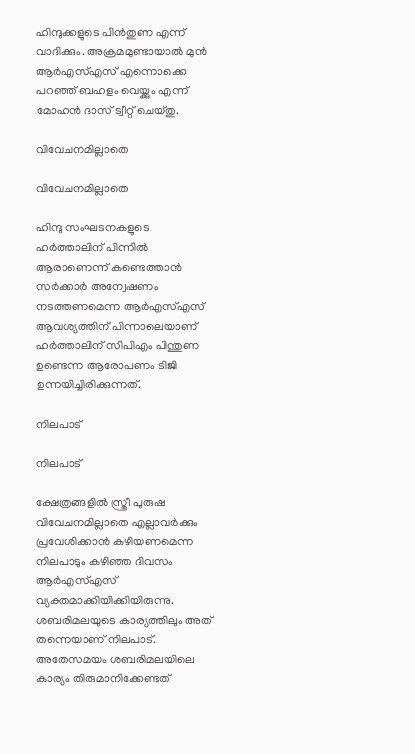ഹിന്ദുക്കളുടെ പിൻതുണ എന്ന് വാദിക്കും. അക്രമമുണ്ടായാൽ മുൻ ആർഎസ്എസ് എന്നൊക്കെ പറഞ്ഞ് ബഹളം വെയ്ക്കും എന്ന് മോഹന്‍ ദാസ് ട്വീറ്റ് ചെയ്തു.

വിവേചനമില്ലാതെ

വിവേചനമില്ലാതെ

ഹിന്ദു സംഘടനകളുടെ ഹര്‍ത്താലിന് പിന്നില്‍ ആരാണെന്ന് കണ്ടെത്താന്‍ സര്‍ക്കാര്‍ അന്വേഷണം നടത്തണമെന്ന ആര്‍എസ്എസ് ആവശ്യത്തിന് പിന്നാലെയാണ് ഹര്‍ത്താലിന് സിപിഎം പിന്തുണ ഉണ്ടെന്ന ആരോപണം ടിജി ഉന്നയിച്ചിരിക്കുന്നത്.

നിലപാട്

നിലപാട്

ക്ഷേത്രങ്ങളില്‍ സ്ത്രീ പുരുഷ വിവേചനമില്ലാതെ എല്ലാവര്‍ക്കും പ്രവേശിക്കാന്‍ കഴിയണമെന്ന നിലപാടും കഴിഞ്ഞ ദിവസം ആര്‍എസ്എസ് വ്യക്തമാക്കിയിക്കിയിരുന്നു. ശബരിമലയുടെ കാര്യത്തിലും അത് തന്നെയാണ് നിലപാട്. അതേസമയം ശബരിമലയിലെ കാര്യം തിരുമാനിക്കേണ്ടത്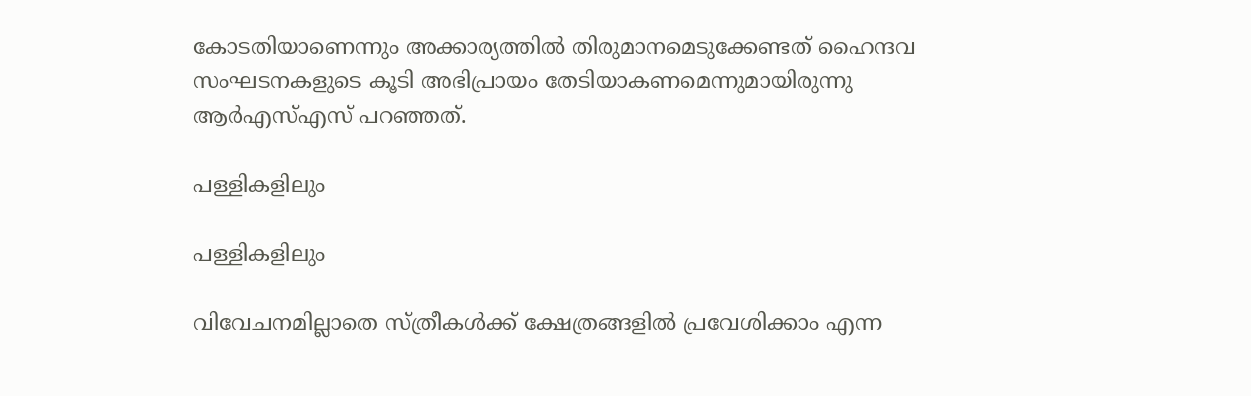കോടതിയാണെന്നും അക്കാര്യത്തില്‍ തിരുമാനമെടുക്കേണ്ടത് ഹൈന്ദവ സംഘടനകളുടെ കൂടി അഭിപ്രായം തേടിയാകണമെന്നുമായിരുന്നു ആര്‍എസ്എസ് പറഞ്ഞത്.

പള്ളികളിലും

പള്ളികളിലും

വിവേചനമില്ലാതെ സ്ത്രീകള്‍ക്ക് ക്ഷേത്രങ്ങളില്‍ പ്രവേശിക്കാം എന്ന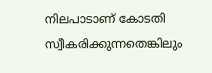നിലപാടാണ് കോടതി സ്വീകരിക്കുന്നതെങ്കിലും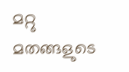മറ്റു മതങ്ങളുടെ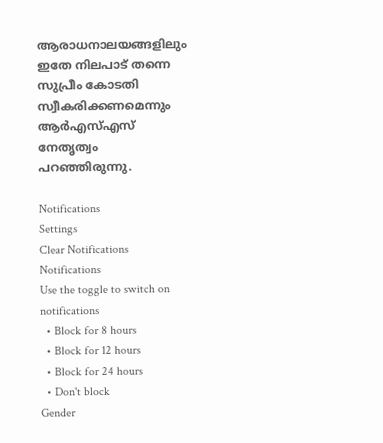ആരാധനാലയങ്ങളിലും ഇതേ നിലപാട് തന്നെ സുപ്രീം കോടതി സ്വീകരിക്കണമെന്നും ആര്‍എസ്എസ് നേതൃത്വം പറഞ്ഞിരുന്നു.

Notifications
Settings
Clear Notifications
Notifications
Use the toggle to switch on notifications
  • Block for 8 hours
  • Block for 12 hours
  • Block for 24 hours
  • Don't block
Gender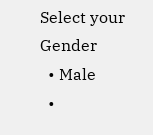Select your Gender
  • Male
  •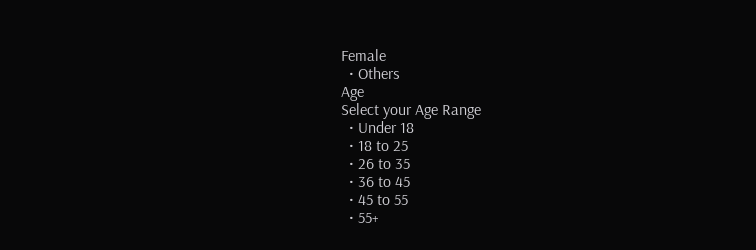Female
  • Others
Age
Select your Age Range
  • Under 18
  • 18 to 25
  • 26 to 35
  • 36 to 45
  • 45 to 55
  • 55+